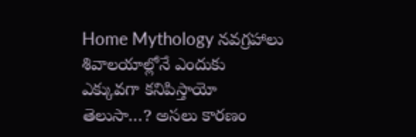Home Mythology నవగ్రహాలు శివాలయాల్లోనే ఎందుకు ఎక్కువగా కనిపిస్తాయో తెలుసా…? అసలు కారణం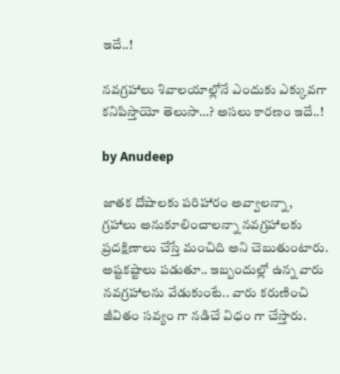ఇదే..!

నవగ్రహాలు శివాలయాల్లోనే ఎందుకు ఎక్కువగా కనిపిస్తాయో తెలుసా…? అసలు కారణం ఇదే..!

by Anudeep

జాతక దోషాలకు పరిహారం అవ్వాలన్నా, గ్రహాలు అనుకూలించాలన్నా నవగ్రహాలకు ప్రదక్షిణాలు చేస్తే మంచిది అని చెబుతుంటారు. అష్టకష్టాలు పడుతూ.. ఇబ్బందుల్లో ఉన్న వారు నవగ్రహాలను వేడుకుంటే.. వారు కరుణించి జీవితం సవ్యం గా నడిచే విధం గా చేస్తారు.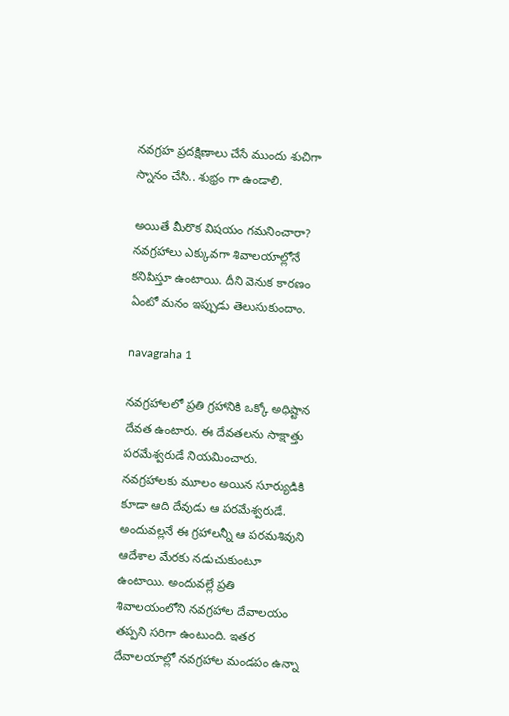నవగ్రహ ప్రదక్షిణాలు చేసే ముందు శుచిగా స్నానం చేసి.. శుభ్రం గా ఉండాలి.

అయితే మీరొక విషయం గమనించారా? నవగ్రహాలు ఎక్కువగా శివాలయాల్లోనే కనిపిస్తూ ఉంటాయి. దీని వెనుక కారణం ఏంటో మనం ఇప్పుడు తెలుసుకుందాం.

navagraha 1

నవగ్రహాలలో ప్రతి గ్రహానికి ఒక్కో అధిష్టాన దేవత ఉంటారు. ఈ దేవతలను సాక్షాత్తు పరమేశ్వరుడే నియమించారు. నవగ్రహాలకు మూలం అయిన సూర్యుడికి కూడా ఆది దేవుడు ఆ పరమేశ్వరుడే. అందువల్లనే ఈ గ్రహాలన్నీ ఆ పరమశివుని ఆదేశాల మేరకు నడుచుకుంటూ ఉంటాయి. అందువల్లే ప్రతి శివాలయంలోని నవగ్రహాల దేవాలయం తప్పని సరిగా ఉంటుంది. ఇతర దేవాలయాల్లో నవగ్రహాల మండపం ఉన్నా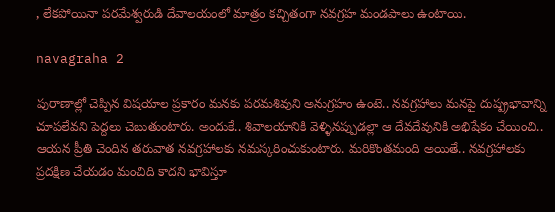, లేకపోయినా పరమేశ్వరుడి దేవాలయంలో మాత్రం కచ్చితంగా నవగ్రహ మండపాలు ఉంటాయి.

navagraha 2

పురాణాల్లో చెప్పిన విషయాల ప్రకారం మనకు పరమశివుని అనుగ్రహం ఉంటె.. నవగ్రహాలు మనపై దుష్ప్రభావాన్ని చూపలేవని పెద్దలు చెబుతుంటారు. అందుకే.. శివాలయానికి వెళ్ళినప్పుడల్లా ఆ దేవదేవునికి అభిషేకం చేయించి.. ఆయన ప్రీతి చెందిన తరువాత నవగ్రహాలకు నమస్కరించుకుంటారు. మరికొంతమంది అయితే.. నవగ్రహాలకు ప్రదక్షిణ చేయడం మంచిది కాదని భావిస్తూ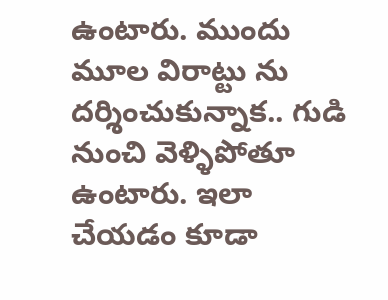ఉంటారు. ముందు మూల విరాట్టు ను దర్శించుకున్నాక.. గుడి నుంచి వెళ్ళిపోతూ ఉంటారు. ఇలా చేయడం కూడా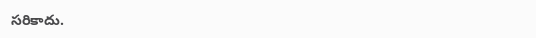సరికాదు.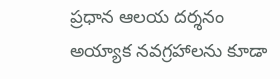ప్రధాన ఆలయ దర్శనం అయ్యాక నవగ్రహాలను కూడా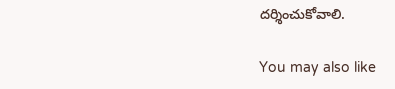దర్శించుకోవాలి.

You may also like